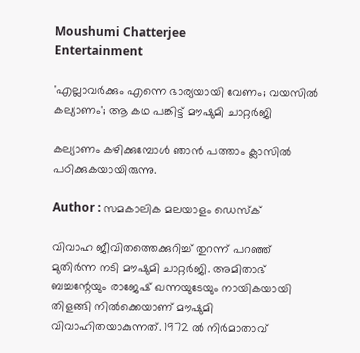Moushumi Chatterjee
Entertainment

'എല്ലാവര്‍ക്കും എന്നെ ഭാര്യയായി വേണം; വയസില്‍ കല്യാണം'; ആ കഥ പങ്കിട്ട് മൗഷുമി ചാറ്റര്‍ജി

കല്യാണം കഴിക്കുമ്പോള്‍ ഞാന്‍ പത്താം ക്ലാസില്‍ പഠിക്കുകയായിരുന്നു.

Author : സമകാലിക മലയാളം ഡെസ്ക്

വിവാഹ ജീവിതത്തെക്കുറിച്ച് തുറന്ന് പറഞ്ഞ് മുതിര്‍ന്ന നടി മൗഷുമി ചാറ്റര്‍ജി. അമിതാഭ് ബച്ചന്റേയും രാജേഷ് ഖന്നയുടേയും നായികയായി തിളങ്ങി നില്‍ക്കെയാണ് മൗഷുമി വിവാഹിതയാകുന്നത്. 1972 ല്‍ നിര്‍മാതാവ്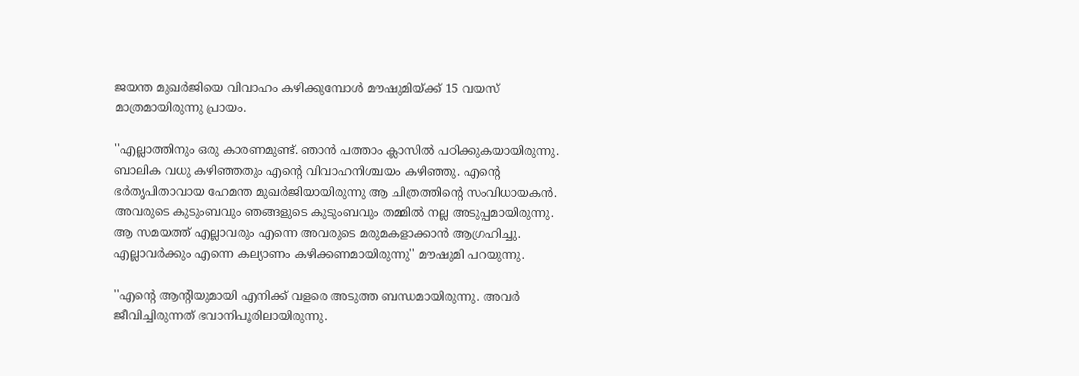ജയന്ത മുഖര്‍ജിയെ വിവാഹം കഴിക്കുമ്പോള്‍ മൗഷുമിയ്ക്ക് 15 വയസ് മാത്രമായിരുന്നു പ്രായം.

''എല്ലാത്തിനും ഒരു കാരണമുണ്ട്. ഞാന്‍ പത്താം ക്ലാസില്‍ പഠിക്കുകയായിരുന്നു. ബാലിക വധു കഴിഞ്ഞതും എന്റെ വിവാഹനിശ്ചയം കഴിഞ്ഞു. എന്റെ ഭര്‍തൃപിതാവായ ഹേമന്ത മുഖര്‍ജിയായിരുന്നു ആ ചിത്രത്തിന്റെ സംവിധായകന്‍. അവരുടെ കുടുംബവും ഞങ്ങളുടെ കുടുംബവും തമ്മില്‍ നല്ല അടുപ്പമായിരുന്നു. ആ സമയത്ത് എല്ലാവരും എന്നെ അവരുടെ മരുമകളാക്കാന്‍ ആഗ്രഹിച്ചു. എല്ലാവര്‍ക്കും എന്നെ കല്യാണം കഴിക്കണമായിരുന്നു'' മൗഷുമി പറയുന്നു.

''എന്റെ ആന്റിയുമായി എനിക്ക് വളരെ അടുത്ത ബന്ധമായിരുന്നു. അവര്‍ ജീവിച്ചിരുന്നത് ഭവാനിപൂരിലായിരുന്നു.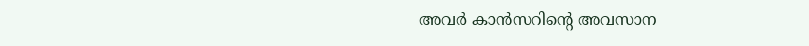അവര്‍ കാന്‍സറിന്റെ അവസാന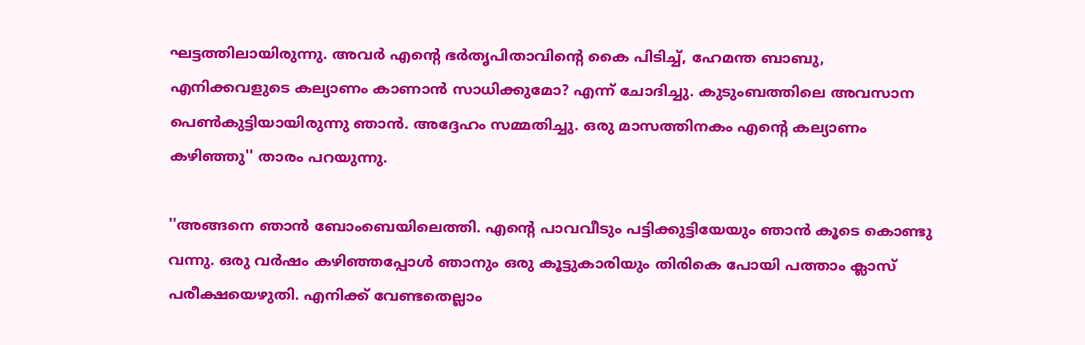ഘട്ടത്തിലായിരുന്നു. അവര്‍ എന്റെ ഭര്‍തൃപിതാവിന്റെ കൈ പിടിച്ച്, ഹേമന്ത ബാബു, എനിക്കവളുടെ കല്യാണം കാണാന്‍ സാധിക്കുമോ? എന്ന് ചോദിച്ചു. കുടുംബത്തിലെ അവസാന പെണ്‍കുട്ടിയായിരുന്നു ഞാന്‍. അദ്ദേഹം സമ്മതിച്ചു. ഒരു മാസത്തിനകം എന്റെ കല്യാണം കഴിഞ്ഞു'' താരം പറയുന്നു.

''അങ്ങനെ ഞാന്‍ ബോംബെയിലെത്തി. എന്റെ പാവവീടും പട്ടിക്കുട്ടിയേയും ഞാന്‍ കൂടെ കൊണ്ടു വന്നു. ഒരു വര്‍ഷം കഴിഞ്ഞപ്പോള്‍ ഞാനും ഒരു കൂട്ടുകാരിയും തിരികെ പോയി പത്താം ക്ലാസ് പരീക്ഷയെഴുതി. എനിക്ക് വേണ്ടതെല്ലാം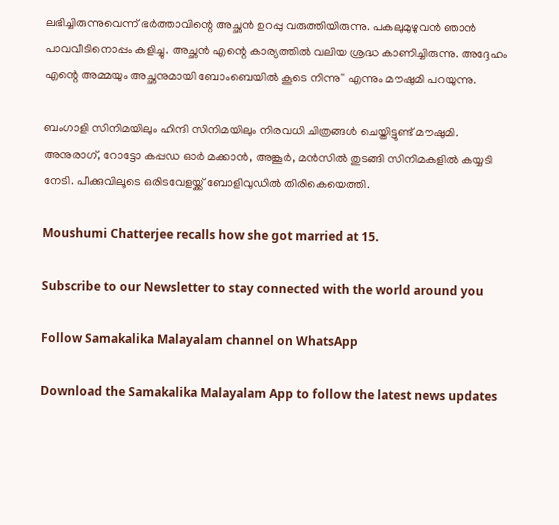ലഭിച്ചിരുന്നുവെന്ന് ഭര്‍ത്താവിന്റെ അച്ഛന്‍ ഉറപ്പു വരുത്തിയിരുന്നു. പകലുമുഴുവന്‍ ഞാന്‍ പാവവീടിനൊപ്പം കളിച്ചു. അച്ഛന്‍ എന്റെ കാര്യത്തില്‍ വലിയ ശ്രദ്ധ കാണിച്ചിരുന്നു. അദ്ദേഹം എന്റെ അമ്മയും അച്ഛനുമായി ബോംബെയില്‍ കൂടെ നിന്നു'' എന്നും മൗഷുമി പറയുന്നു.

ബംഗാളി സിനിമയിലും ഹിന്ദി സിനിമയിലും നിരവധി ചിത്രങ്ങള്‍ ചെയ്തിട്ടുണ്ട് മൗഷുമി. അനുരാഗ്, റോട്ടോ കപ്പഡ ഓര്‍ മക്കാന്‍, അങ്കൂര്‍, മന്‍സില്‍ തുടങ്ങി സിനിമകളില്‍ കയ്യടി നേടി. പീക്കുവിലൂടെ ഒരിടവേളയ്ക്ക് ബോളിവുഡില്‍ തിരികെയെത്തി.

Moushumi Chatterjee recalls how she got married at 15.

Subscribe to our Newsletter to stay connected with the world around you

Follow Samakalika Malayalam channel on WhatsApp

Download the Samakalika Malayalam App to follow the latest news updates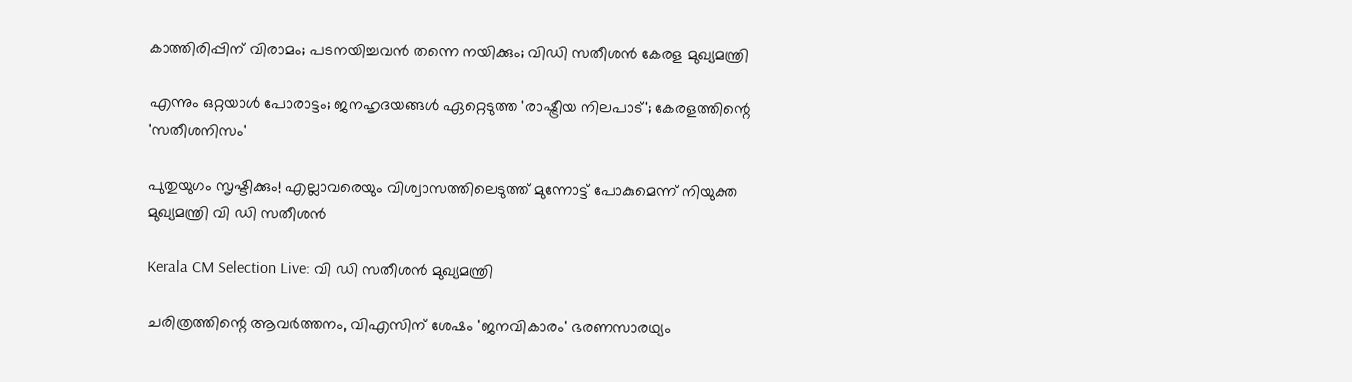കാത്തിരിപ്പിന് വിരാമം; പടനയിച്ചവന്‍ തന്നെ നയിക്കും; വിഡി സതീശന്‍ കേരള മുഖ്യമന്ത്രി

എന്നും ഒറ്റയാള്‍ പോരാട്ടം; ജനഹൃദയങ്ങള്‍ ഏറ്റെടുത്ത 'രാഷ്ട്രീയ നിലപാട്'; കേരളത്തിന്റെ 'സതീശനിസം'

പുതുയുഗം സൃഷ്ടിക്കും! എല്ലാവരെയും വിശ്വാസത്തിലെടുത്ത് മുന്നോട്ട് പോകുമെന്ന് നിയുക്ത മുഖ്യമന്ത്രി വി ഡി സതീശൻ

Kerala CM Selection Live: വി ഡി സതീശന്‍ മുഖ്യമന്ത്രി

ചരിത്രത്തിന്റെ ആവര്‍ത്തനം, വിഎസിന് ശേഷം 'ജനവികാരം' ഭരണസാരഥ്യം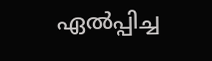ഏല്‍പ്പിച്ച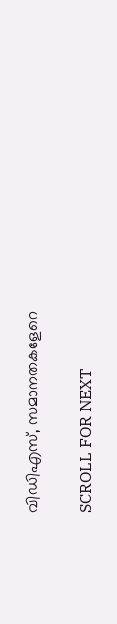വിഡിഎസ്, സമാനതകളേറെ

SCROLL FOR NEXT